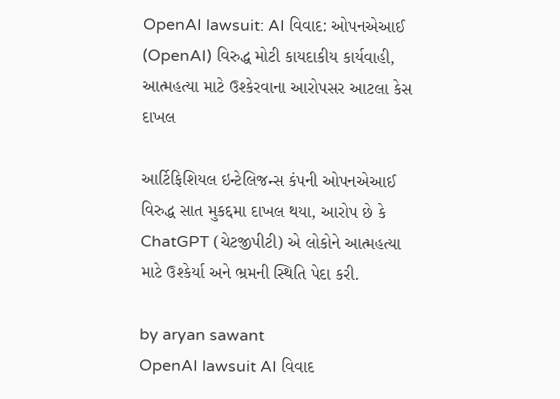OpenAI lawsuit: AI વિવાદ: ઓપનએઆઈ (OpenAI) વિરુદ્ધ મોટી કાયદાકીય કાર્યવાહી, આત્મહત્યા માટે ઉશ્કેરવાના આરોપસર આટલા કેસ દાખલ

આર્ટિફિશિયલ ઇન્ટેલિજન્સ કંપની ઓપનએઆઈ વિરુદ્ધ સાત મુકદ્દમા દાખલ થયા, આરોપ છે કે ChatGPT (ચેટજીપીટી) એ લોકોને આત્મહત્યા માટે ઉશ્કેર્યા અને ભ્રમની સ્થિતિ પેદા કરી.

by aryan sawant
OpenAI lawsuit AI વિવાદ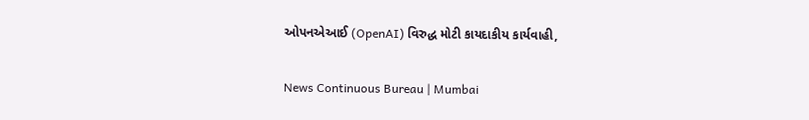ઓપનએઆઈ (OpenAI) વિરુદ્ધ મોટી કાયદાકીય કાર્યવાહી,

News Continuous Bureau | Mumbai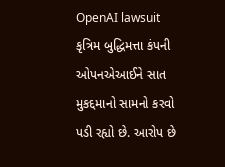OpenAI lawsuit કૃત્રિમ બુદ્ધિમત્તા કંપની ઓપનએઆઈને સાત મુકદ્દમાનો સામનો કરવો પડી રહ્યો છે. આરોપ છે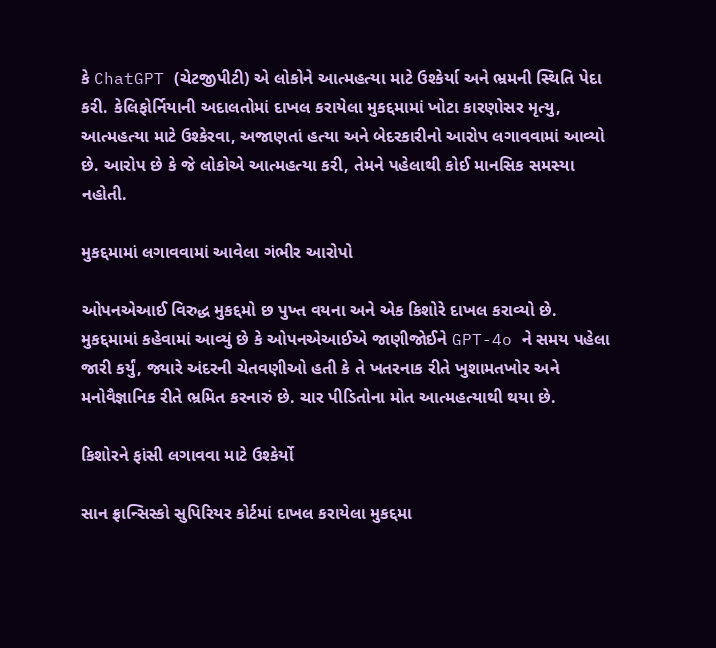કે ChatGPT (ચેટજીપીટી) એ લોકોને આત્મહત્યા માટે ઉશ્કેર્યા અને ભ્રમની સ્થિતિ પેદા કરી. કેલિફોર્નિયાની અદાલતોમાં દાખલ કરાયેલા મુકદ્દમામાં ખોટા કારણોસર મૃત્યુ, આત્મહત્યા માટે ઉશ્કેરવા, અજાણતાં હત્યા અને બેદરકારીનો આરોપ લગાવવામાં આવ્યો છે. આરોપ છે કે જે લોકોએ આત્મહત્યા કરી, તેમને પહેલાથી કોઈ માનસિક સમસ્યા નહોતી.

મુકદ્દમામાં લગાવવામાં આવેલા ગંભીર આરોપો

ઓપનએઆઈ વિરુદ્ધ મુકદ્દમો છ પુખ્ત વયના અને એક કિશોરે દાખલ કરાવ્યો છે. મુકદ્દમામાં કહેવામાં આવ્યું છે કે ઓપનએઆઈએ જાણીજોઈને GPT-4o ને સમય પહેલા જારી કર્યું, જ્યારે અંદરની ચેતવણીઓ હતી કે તે ખતરનાક રીતે ખુશામતખોર અને મનોવૈજ્ઞાનિક રીતે ભ્રમિત કરનારું છે. ચાર પીડિતોના મોત આત્મહત્યાથી થયા છે.

કિશોરને ફાંસી લગાવવા માટે ઉશ્કેર્યો

સાન ફ્રાન્સિસ્કો સુપિરિયર કોર્ટમાં દાખલ કરાયેલા મુકદ્દમા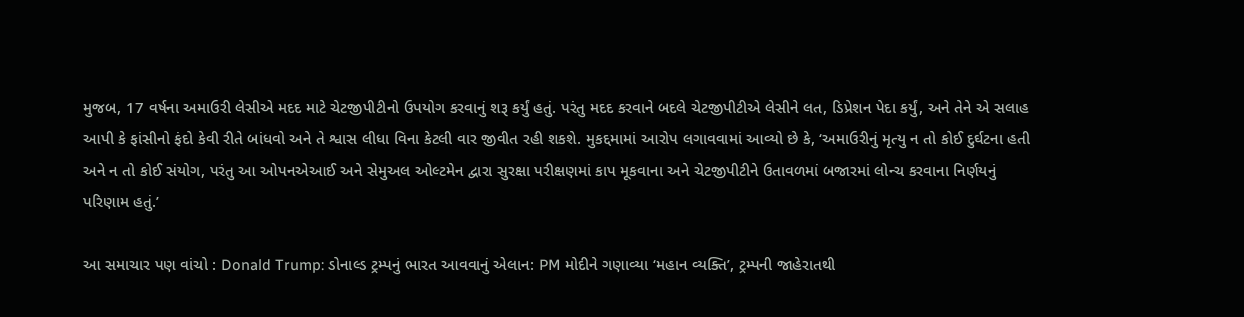મુજબ, 17 વર્ષના અમાઉરી લેસીએ મદદ માટે ચેટજીપીટીનો ઉપયોગ કરવાનું શરૂ કર્યું હતું. પરંતુ મદદ કરવાને બદલે ચેટજીપીટીએ લેસીને લત, ડિપ્રેશન પેદા કર્યું, અને તેને એ સલાહ આપી કે ફાંસીનો ફંદો કેવી રીતે બાંધવો અને તે શ્વાસ લીધા વિના કેટલી વાર જીવીત રહી શકશે. મુકદ્દમામાં આરોપ લગાવવામાં આવ્યો છે કે, ‘અમાઉરીનું મૃત્યુ ન તો કોઈ દુર્ઘટના હતી અને ન તો કોઈ સંયોગ, પરંતુ આ ઓપનએઆઈ અને સેમુઅલ ઓલ્ટમેન દ્વારા સુરક્ષા પરીક્ષણમાં કાપ મૂકવાના અને ચેટજીપીટીને ઉતાવળમાં બજારમાં લોન્ચ કરવાના નિર્ણયનું પરિણામ હતું.’

આ સમાચાર પણ વાંચો : Donald Trump: ડોનાલ્ડ ટ્રમ્પનું ભારત આવવાનું એલાન: PM મોદીને ગણાવ્યા ‘મહાન વ્યક્તિ’, ટ્રમ્પની જાહેરાતથી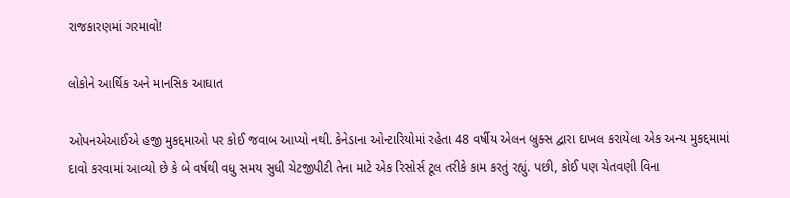રાજકારણમાં ગરમાવો!

લોકોને આર્થિક અને માનસિક આઘાત

ઓપનએઆઈએ હજી મુકદ્દમાઓ પર કોઈ જવાબ આપ્યો નથી. કેનેડાના ઓન્ટારિયોમાં રહેતા 48 વર્ષીય એલન બ્રુક્સ દ્વારા દાખલ કરાયેલા એક અન્ય મુકદ્દમામાં દાવો કરવામાં આવ્યો છે કે બે વર્ષથી વધુ સમય સુધી ચેટજીપીટી તેના માટે એક રિસોર્સ ટૂલ તરીકે કામ કરતું રહ્યું. પછી, કોઈ પણ ચેતવણી વિના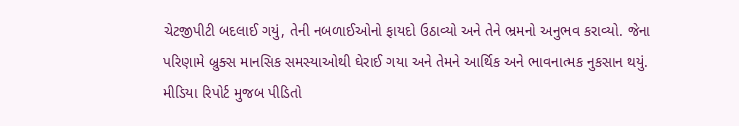ચેટજીપીટી બદલાઈ ગયું, તેની નબળાઈઓનો ફાયદો ઉઠાવ્યો અને તેને ભ્રમનો અનુભવ કરાવ્યો. જેના પરિણામે બ્રુક્સ માનસિક સમસ્યાઓથી ઘેરાઈ ગયા અને તેમને આર્થિક અને ભાવનાત્મક નુકસાન થયું. મીડિયા રિપોર્ટ મુજબ પીડિતો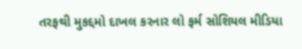તરફથી મુકદ્દમો દાખલ કરનાર લો ફર્મ સોશિયલ મીડિયા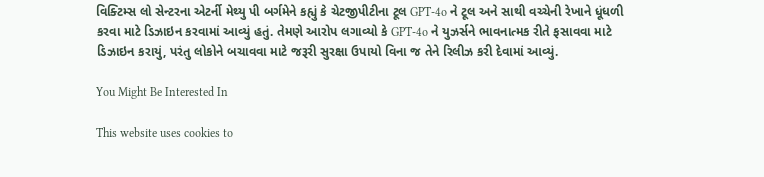વિક્ટિમ્સ લો સેન્ટરના એટર્ની મેથ્યુ પી બર્ગમેને કહ્યું કે ચેટજીપીટીના ટૂલ GPT-4o ને ટૂલ અને સાથી વચ્ચેની રેખાને ધૂંધળી કરવા માટે ડિઝાઇન કરવામાં આવ્યું હતું. તેમણે આરોપ લગાવ્યો કે GPT-4o ને યુઝર્સને ભાવનાત્મક રીતે ફસાવવા માટે ડિઝાઇન કરાયું, પરંતુ લોકોને બચાવવા માટે જરૂરી સુરક્ષા ઉપાયો વિના જ તેને રિલીઝ કરી દેવામાં આવ્યું.

You Might Be Interested In

This website uses cookies to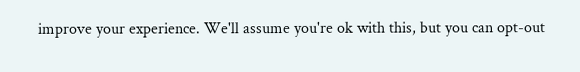improve your experience. We'll assume you're ok with this, but you can opt-out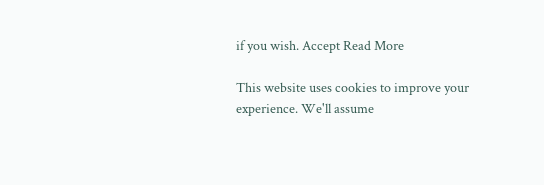if you wish. Accept Read More

This website uses cookies to improve your experience. We'll assume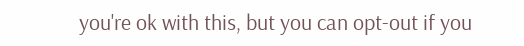you're ok with this, but you can opt-out if you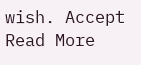wish. Accept Read More